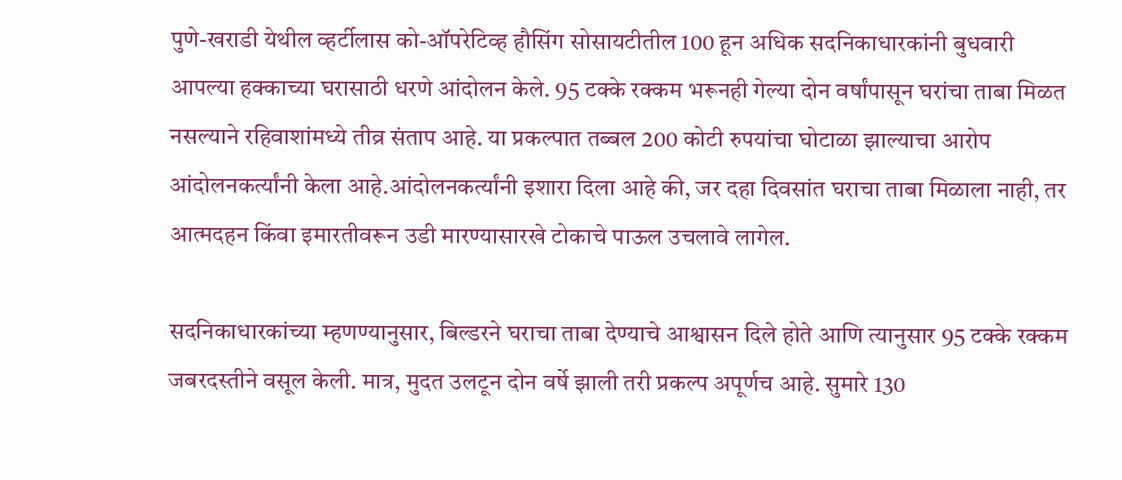पुणे-खराडी येथील व्हर्टीलास को-ऑपरेटिव्ह हौसिंग सोसायटीतील 100 हून अधिक सदनिकाधारकांनी बुधवारी आपल्या हक्काच्या घरासाठी धरणे आंदोलन केले. 95 टक्के रक्कम भरूनही गेल्या दोन वर्षांपासून घरांचा ताबा मिळत नसल्याने रहिवाशांमध्ये तीव्र संताप आहे. या प्रकल्पात तब्बल 200 कोटी रुपयांचा घोटाळा झाल्याचा आरोप आंदोलनकर्त्यांनी केला आहे.आंदोलनकर्त्यांनी इशारा दिला आहे की, जर दहा दिवसांत घराचा ताबा मिळाला नाही, तर आत्मदहन किंवा इमारतीवरून उडी मारण्यासारखे टोकाचे पाऊल उचलावे लागेल.

सदनिकाधारकांच्या म्हणण्यानुसार, बिल्डरने घराचा ताबा देण्याचे आश्वासन दिले होते आणि त्यानुसार 95 टक्के रक्कम जबरदस्तीने वसूल केली. मात्र, मुदत उलटून दोन वर्षे झाली तरी प्रकल्प अपूर्णच आहे. सुमारे 130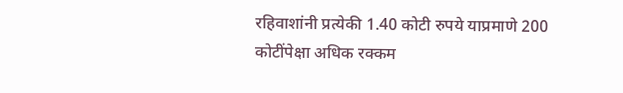रहिवाशांनी प्रत्येकी 1.40 कोटी रुपये याप्रमाणे 200 कोटींपेक्षा अधिक रक्कम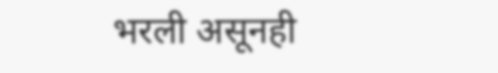भरली असूनही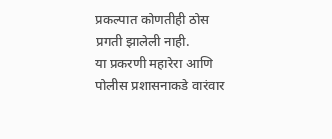प्रकल्पात कोणतीही ठोस प्रगती झालेली नाही.
या प्रकरणी महारेरा आणि पोलीस प्रशासनाकडे वारंवार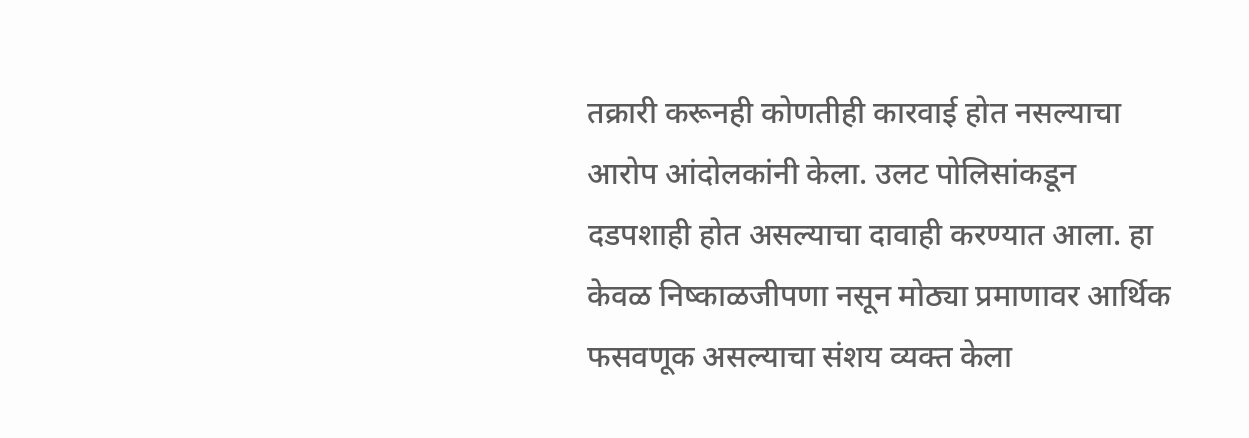तक्रारी करूनही कोणतीही कारवाई होत नसल्याचा आरोप आंदोलकांनी केला. उलट पोलिसांकडून दडपशाही होत असल्याचा दावाही करण्यात आला. हा केवळ निष्काळजीपणा नसून मोठ्या प्रमाणावर आर्थिक फसवणूक असल्याचा संशय व्यक्त केला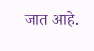जात आहे.